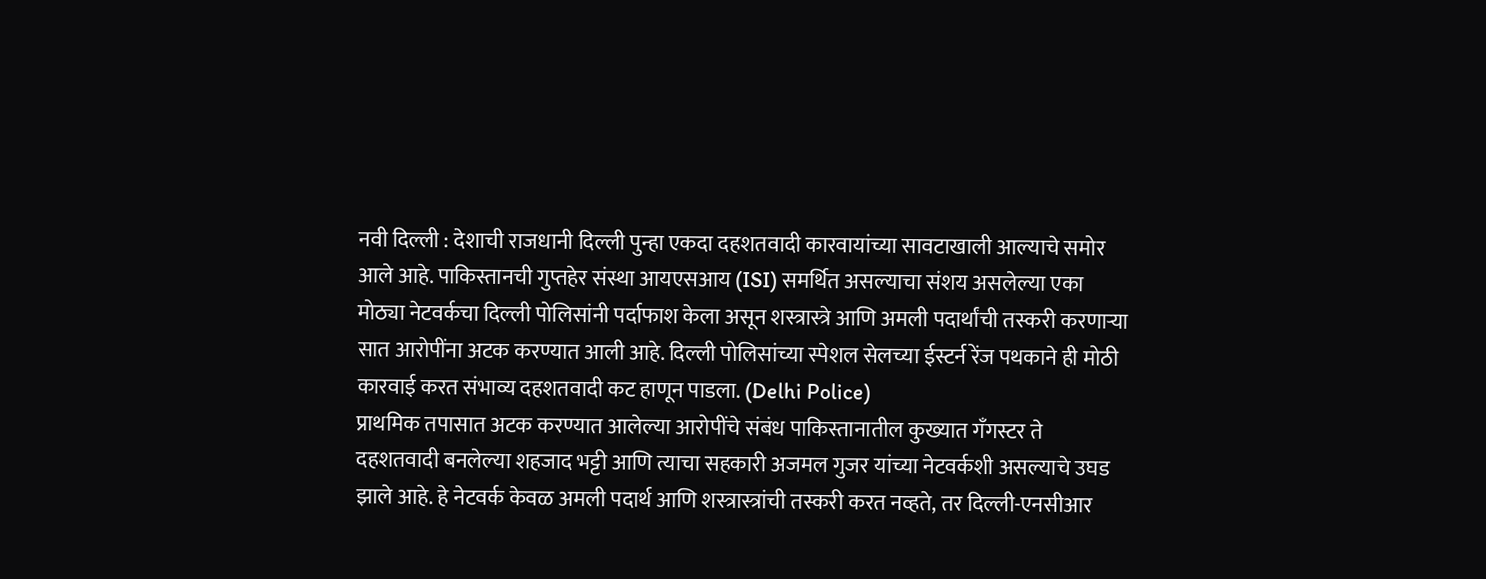नवी दिल्ली : देशाची राजधानी दिल्ली पुन्हा एकदा दहशतवादी कारवायांच्या सावटाखाली आल्याचे समोर आले आहे. पाकिस्तानची गुप्तहेर संस्था आयएसआय (ISI) समर्थित असल्याचा संशय असलेल्या एका मोठ्या नेटवर्कचा दिल्ली पोलिसांनी पर्दाफाश केला असून शस्त्रास्त्रे आणि अमली पदार्थांची तस्करी करणाऱ्या सात आरोपींना अटक करण्यात आली आहे. दिल्ली पोलिसांच्या स्पेशल सेलच्या ईस्टर्न रेंज पथकाने ही मोठी कारवाई करत संभाव्य दहशतवादी कट हाणून पाडला. (Delhi Police)
प्राथमिक तपासात अटक करण्यात आलेल्या आरोपींचे संबंध पाकिस्तानातील कुख्यात गँगस्टर ते दहशतवादी बनलेल्या शहजाद भट्टी आणि त्याचा सहकारी अजमल गुजर यांच्या नेटवर्कशी असल्याचे उघड झाले आहे. हे नेटवर्क केवळ अमली पदार्थ आणि शस्त्रास्त्रांची तस्करी करत नव्हते, तर दिल्ली-एनसीआर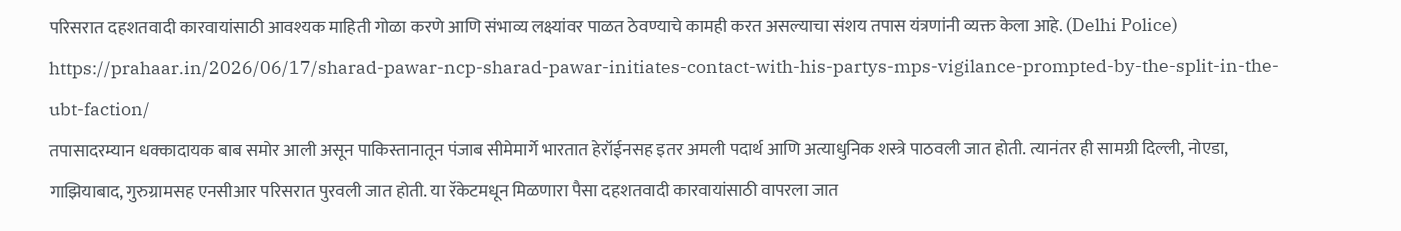परिसरात दहशतवादी कारवायांसाठी आवश्यक माहिती गोळा करणे आणि संभाव्य लक्ष्यांवर पाळत ठेवण्याचे कामही करत असल्याचा संशय तपास यंत्रणांनी व्यक्त केला आहे. (Delhi Police)
https://prahaar.in/2026/06/17/sharad-pawar-ncp-sharad-pawar-initiates-contact-with-his-partys-mps-vigilance-prompted-by-the-split-in-the-ubt-faction/
तपासादरम्यान धक्कादायक बाब समोर आली असून पाकिस्तानातून पंजाब सीमेमार्गे भारतात हेरॉईनसह इतर अमली पदार्थ आणि अत्याधुनिक शस्त्रे पाठवली जात होती. त्यानंतर ही सामग्री दिल्ली, नोएडा, गाझियाबाद, गुरुग्रामसह एनसीआर परिसरात पुरवली जात होती. या रॅकेटमधून मिळणारा पैसा दहशतवादी कारवायांसाठी वापरला जात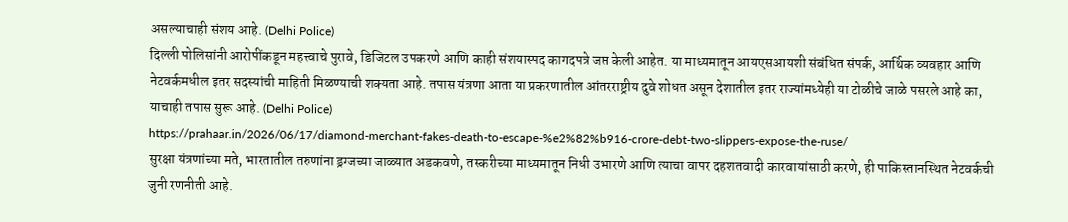असल्याचाही संशय आहे. (Delhi Police)
दिल्ली पोलिसांनी आरोपींकडून महत्त्वाचे पुरावे, डिजिटल उपकरणे आणि काही संशयास्पद कागदपत्रे जप्त केली आहेत. या माध्यमातून आयएसआयशी संबंधित संपर्क, आर्थिक व्यवहार आणि नेटवर्कमधील इतर सदस्यांची माहिती मिळण्याची शक्यता आहे. तपास यंत्रणा आता या प्रकरणातील आंतरराष्ट्रीय दुवे शोधत असून देशातील इतर राज्यांमध्येही या टोळीचे जाळे पसरले आहे का, याचाही तपास सुरू आहे. (Delhi Police)
https://prahaar.in/2026/06/17/diamond-merchant-fakes-death-to-escape-%e2%82%b916-crore-debt-two-slippers-expose-the-ruse/
सुरक्षा यंत्रणांच्या मते, भारतातील तरुणांना ड्रग्जच्या जाळ्यात अडकवणे, तस्करीच्या माध्यमातून निधी उभारणे आणि त्याचा वापर दहशतवादी कारवायांसाठी करणे, ही पाकिस्तानस्थित नेटवर्कची जुनी रणनीती आहे.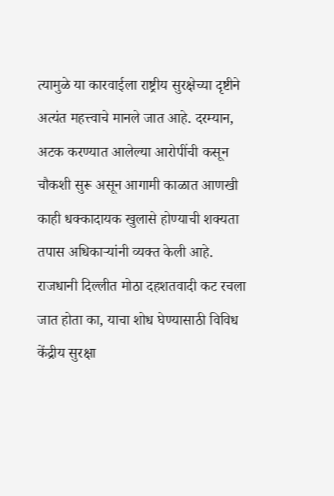त्यामुळे या कारवाईला राष्ट्रीय सुरक्षेच्या दृष्टीने अत्यंत महत्त्वाचे मानले जात आहे. दरम्यान, अटक करण्यात आलेल्या आरोपींची कसून चौकशी सुरू असून आगामी काळात आणखी काही धक्कादायक खुलासे होण्याची शक्यता तपास अधिकाऱ्यांनी व्यक्त केली आहे. राजधानी दिल्लीत मोठा दहशतवादी कट रचला जात होता का, याचा शोध घेण्यासाठी विविध केंद्रीय सुरक्षा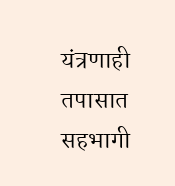यंत्रणाही तपासात सहभागी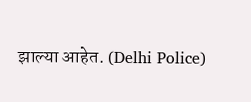झाल्या आहेत. (Delhi Police)